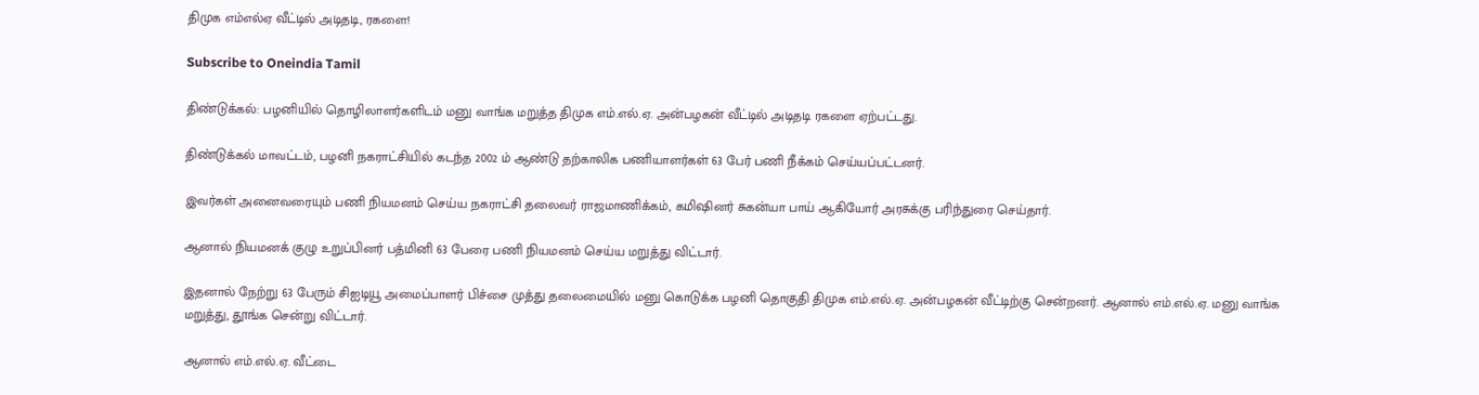திமுக எம்எல்ஏ வீட்டில் அடிதடி, ரகளை!

Subscribe to Oneindia Tamil

திண்டுக்கல்: பழனியில் தொழிலாளர்களிடம் மனு வாங்க மறுத்த திமுக எம்.எல்.ஏ. அன்பழகன் வீட்டில் அடிதடி ரகளை ஏற்பட்டது.

திண்டுக்கல் மாவட்டம், பழனி நகராட்சியில் கடந்த 2002 ம் ஆண்டு தற்காலிக பணியாளர்கள் 63 பேர் பணி நீக்கம் செய்யப்பட்டனர்.

இவர்கள் அனைவரையும் பணி நியமனம் செய்ய நகராட்சி தலைவர் ராஜமாணிக்கம், கமிஷினர் சுகன்யா பாய் ஆகியோர் அரசுக்கு பரிந்துரை செய்தார்.

ஆனால் நியமனக் குழு உறுப்பினர் பத்மினி 63 பேரை பணி நியமனம் செய்ய மறுத்து விட்டார்.

இதனால் நேற்று 63 பேரும் சிஐடியூ அமைப்பாளர் பிச்சை முத்து தலைமையில் மனு கொடுக்க பழனி தொகுதி திமுக எம்.எல்.ஏ. அன்பழகன் வீட்டிற்கு சென்றனர். ஆனால் எம்.எல்.ஏ. மனு வாங்க மறுத்து, தூங்க சென்று விட்டார்.

ஆனால் எம்.எல்.ஏ. வீட்டை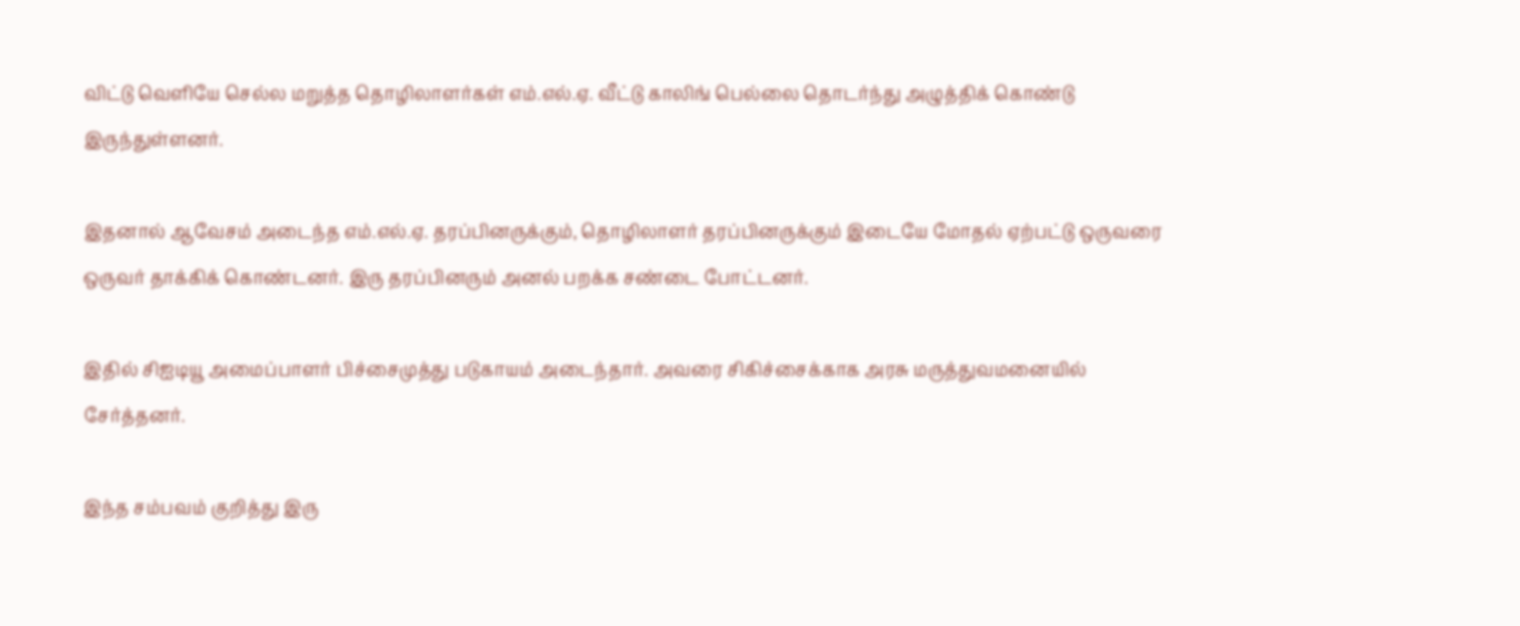விட்டு வெளியே செல்ல மறுத்த தொழிலாளர்கள் எம்.எல்.ஏ. வீட்டு காலிங் பெல்லை தொடர்ந்து அழுத்திக் கொண்டு இருந்துள்ளனர்.

இதனால் ஆவேசம் அடைந்த எம்.எல்.ஏ. தரப்பினருக்கும், தொழிலாளர் தரப்பினருக்கும் இடையே மோதல் ஏற்பட்டு ஒருவரை ஒருவர் தாக்கிக் கொண்டனர். இரு தரப்பினரும் அனல் பறக்க சண்டை போட்டனர்.

இதில் சிஐடியூ அமைப்பாளர் பிச்சைமுத்து படுகாயம் அடைந்தார். அவரை சிகிச்சைக்காக அரசு மருத்துவமனையில் சேர்த்தனர்.

இந்த சம்பவம் குறித்து இரு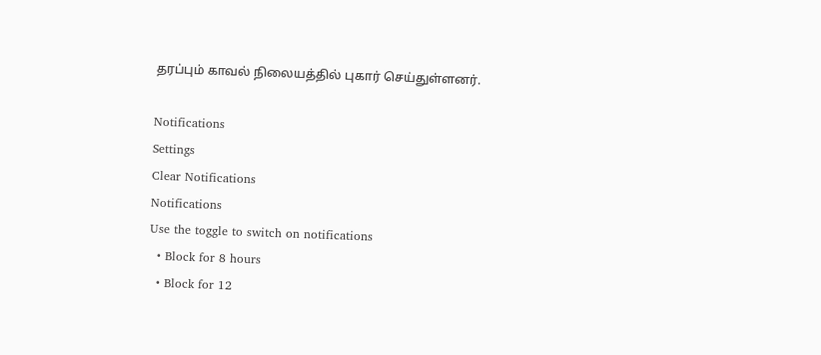தரப்பும் காவல் நிலையத்தில் புகார் செய்துள்ளனர்.

Notifications
Settings
Clear Notifications
Notifications
Use the toggle to switch on notifications
  • Block for 8 hours
  • Block for 12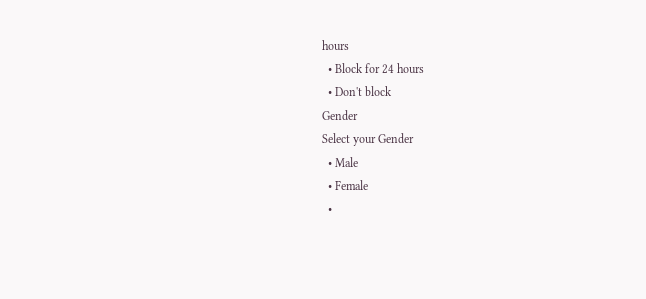hours
  • Block for 24 hours
  • Don't block
Gender
Select your Gender
  • Male
  • Female
  •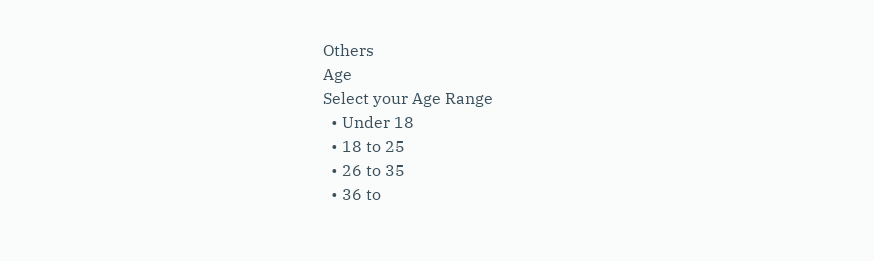Others
Age
Select your Age Range
  • Under 18
  • 18 to 25
  • 26 to 35
  • 36 to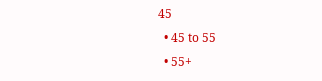45
  • 45 to 55
  • 55+